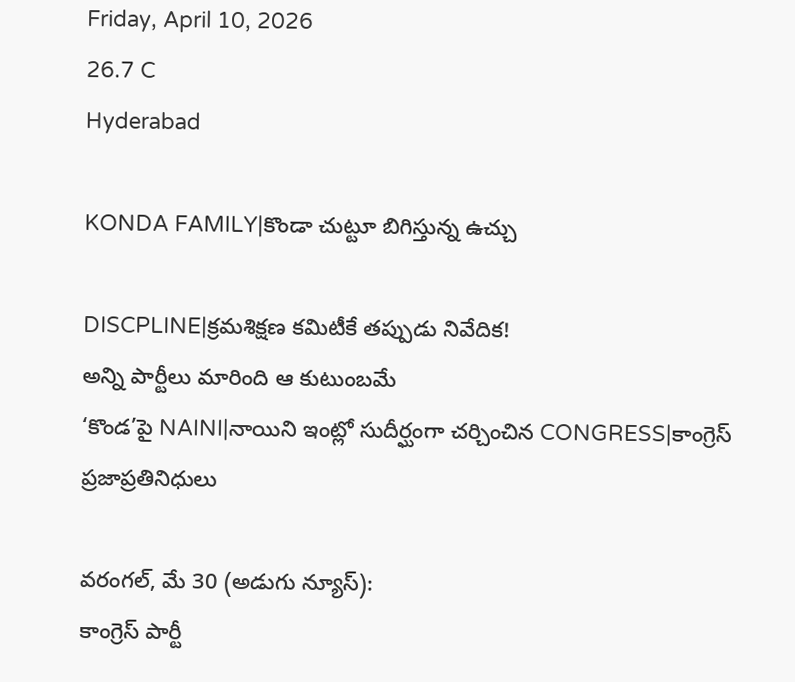Friday, April 10, 2026
26.7 C
Hyderabad

KONDA FAMILY|కొండా చుట్టూ బిగిస్తున్న ఉచ్చు

DISCPLINE|క్రమశిక్షణ కమిటీకే తప్పుడు నివేదిక!
అన్ని పార్టీలు మారింది ఆ కుటుంబమే
‘కొండ’పై NAINI|నాయిని ఇంట్లో సుదీర్ఘంగా చర్చించిన CONGRESS|కాంగ్రెస్ ప్రజాప్రతినిధులు

వరంగల్, మే 30 (అడుగు న్యూస్):
కాంగ్రెస్ పార్టీ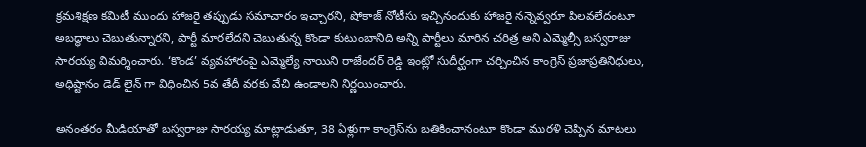క్రమశిక్షణ కమిటీ ముందు హాజరై తప్పుడు సమాచారం ఇచ్చారని, షోకాజ్ నోటీసు ఇచ్చినందుకు హాజరై నన్నెవ్వరూ పిలవలేదంటూ అబద్ధాలు చెబుతున్నారని, పార్టీ మారలేదని చెబుతున్న కొండా కుటుంబానిది అన్ని పార్టీలు మారిన చరిత్ర అని ఎమ్మెల్సీ బస్వరాజు సారయ్య విమర్శించారు. ‘కొండ’ వ్యవహారంపై ఎమ్మెల్యే నాయిని రాజేందర్ రెడ్డి ఇంట్లో సుదీర్ఘంగా చర్చించిన కాంగ్రెస్ ప్రజాప్రతినిధులు, అధిష్టానం డెడ్ లైన్ గా విధించిన 5వ తేదీ వరకు వేచి ఉండాలని నిర్ణయించారు.

అనంతరం మీడియాతో బస్వరాజు సారయ్య మాట్లాడుతూ, 38 ఏళ్లుగా కాంగ్రెస్‌ను బతికించానంటూ కొండా మురళి చెప్పిన మాటలు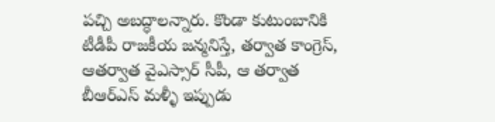పచ్చి అబద్ధాలన్నారు. కొండా కుటుంబానికి టీడీపీ రాజకీయ జన్మనిస్తే, తర్వాత కాంగ్రెస్, ఆతర్వాత వైఎస్సార్ సీపీ, ఆ తర్వాత బీఆర్ఎస్ మళ్ళీ ఇప్పుడు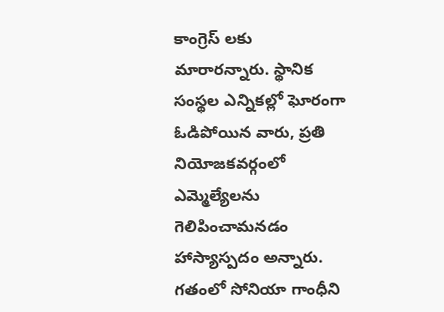కాంగ్రెస్ లకు మారారన్నారు. స్థానిక సంస్థల ఎన్నికల్లో ఘోరంగా ఓడిపోయిన వారు, ప్రతి నియోజకవర్గంలో ఎమ్మెల్యేలను గెలిపించామనడం హాస్యాస్పదం అన్నారు. గతంలో సోనియా గాంధీని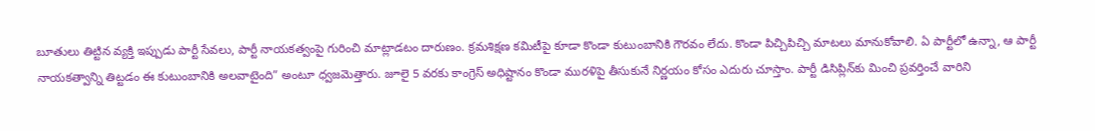బూతులు తిట్టిన వ్యక్తి ఇప్పుడు పార్టీ సేవలు, పార్టీ నాయకత్వంపై గురించి మాట్లాడటం దారుణం. క్రమశిక్షణ కమిటీపై కూడా కొండా కుటుంబానికి గౌరవం లేదు. కొండా పిచ్చిపిచ్చి మాటలు మానుకోవాలి. ఏ పార్టీలో ఉన్నా, ఆ పార్టీ నాయకత్వాన్ని తిట్టడం ఈ కుటుంబానికి అలవాటైంది” అంటూ ధ్వజమెత్తారు. జూలై 5 వరకు కాంగ్రెస్ అధిష్టానం కొండా మురళిపై తీసుకునే నిర్ణయం కోసం ఎదురు చూస్తాం. పార్టీ డిసిప్లిన్‌కు మించి ప్రవర్తించే వారిని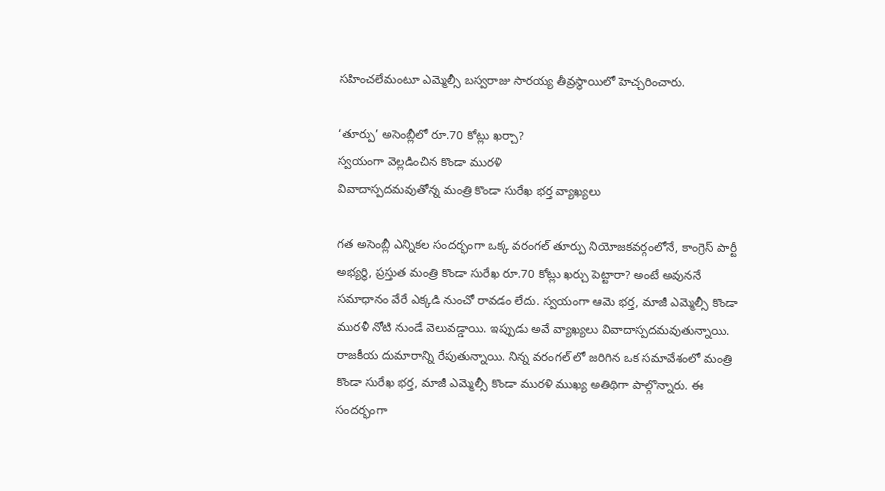సహించలేమంటూ ఎమ్మెల్సీ బస్వరాజు సారయ్య తీవ్రస్థాయిలో హెచ్చరించారు.

‘తూర్పు’ అసెంబ్లీలో రూ.70 కోట్లు ఖర్చా?
స్వయంగా వెల్లడించిన కొండా మురళి
వివాదాస్పదమవుతోన్న మంత్రి కొండా సురేఖ భర్త వ్యాఖ్యలు

గత అసెంబ్లీ ఎన్నికల సందర్భంగా ఒక్క వరంగల్ తూర్పు నియోజకవర్గంలోనే, కాంగ్రెస్ పార్టీ అభ్యర్థి, ప్రస్తుత మంత్రి కొండా సురేఖ రూ.70 కోట్లు ఖర్చు పెట్టారా? అంటే అవుననే సమాధానం వేరే ఎక్కడి నుంచో రావడం లేదు. స్వయంగా ఆమె భర్త, మాజీ ఎమ్మెల్సీ కొండా మురళీ నోటి నుండే వెలువడ్డాయి. ఇప్పుడు అవే వ్యాఖ్యలు వివాదాస్పదమవుతున్నాయి. రాజకీయ దుమారాన్ని రేపుతున్నాయి. నిన్న వరంగల్ లో జరిగిన ఒక సమావేశంలో మంత్రి కొండా సురేఖ భర్త, మాజీ ఎమ్మెల్సీ కొండా మురళి ముఖ్య అతిథిగా పాల్గొన్నారు. ఈ సందర్భంగా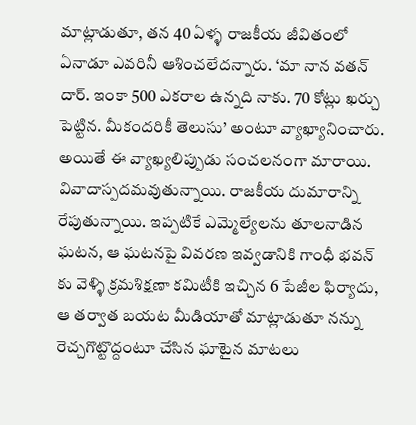మాట్లాడుతూ, తన 40 ఏళ్ళ రాజకీయ జీవితంలో ఏనాడూ ఎవరినీ ఆశించలేదన్నారు. ‘మా నాన వతన్ దార్. ఇంకా 500 ఎకరాల ఉన్నది నాకు. 70 కోట్లు ఖర్చు పెట్టిన. మీకందరికీ తెలుసు’ అంటూ వ్యాఖ్యానించారు. అయితే ఈ వ్యాఖ్యలిప్పుడు సంచలనంగా మారాయి. వివాదాస్పదమవుతున్నాయి. రాజకీయ దుమారాన్ని రేపుతున్నాయి. ఇప్పటికే ఎమ్మెల్యేలను తూలనాడిన ఘటన, ఆ ఘటనపై వివరణ ఇవ్వడానికి గాంధీ భవన్ కు వెళ్ళి క్రమశిక్షణా కమిటీకి ఇచ్చిన 6 పేజీల ఫిర్యాదు, ఆ తర్వాత బయట మీడియాతో మాట్లాడుతూ నన్ను రెచ్చగొట్టొద్దంటూ చేసిన ఘాటైన మాటలు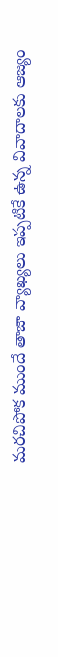మరచిపోక ముందే తాజా వ్యాఖ్యలు ఇప్పటికే ఉన్న వివాదాలకు ఆజ్యం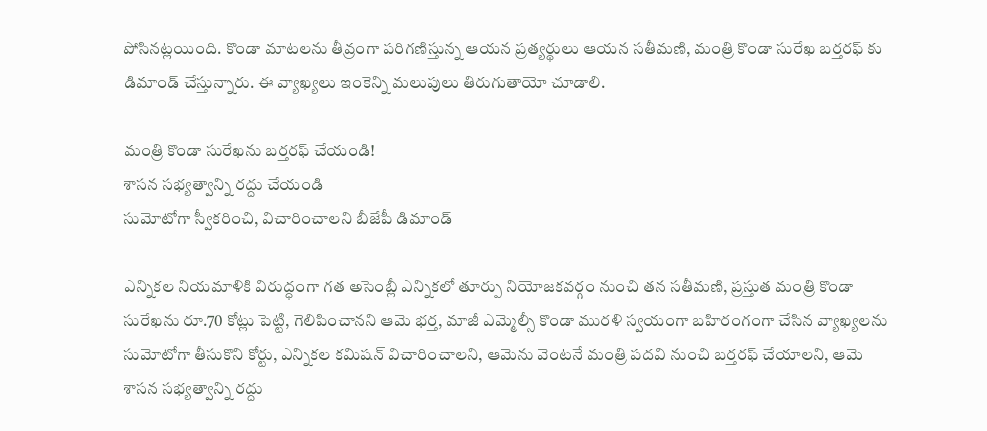పోసినట్లయింది. కొండా మాటలను తీవ్రంగా పరిగణిస్తున్న ఆయన ప్రత్యర్థులు ఆయన సతీమణి, మంత్రి కొండా సురేఖ బర్తరఫ్ కు డిమాండ్ చేస్తున్నారు. ఈ వ్యాఖ్యలు ఇంకెన్ని మలుపులు తిరుగుతాయో చూడాలి.

మంత్రి కొండా సురేఖను బర్తరఫ్ చేయండి!
శాసన సభ్యత్వాన్ని రద్దు చేయండి
సుమోటోగా స్వీకరించి, విచారించాలని బీజేపీ డిమాండ్

ఎన్నికల నియమాళికి విరుద్ధంగా గత అసెంబ్లీ ఎన్నికలో తూర్పు నియోజకవర్గం నుంచి తన సతీమణి, ప్రస్తుత మంత్రి కొండా సురేఖను రూ.70 కోట్లు పెట్టి, గెలిపించానని ఆమె భర్త, మాజీ ఎమ్మెల్సీ కొండా మురళి స్వయంగా బహిరంగంగా చేసిన వ్యాఖ్యలను సుమోటోగా తీసుకొని కోర్టు, ఎన్నికల కమిషన్ విచారించాలని, ఆమెను వెంటనే మంత్రి పదవి నుంచి బర్తరఫ్ చేయాలని, ఆమె శాసన సభ్యత్వాన్ని రద్దు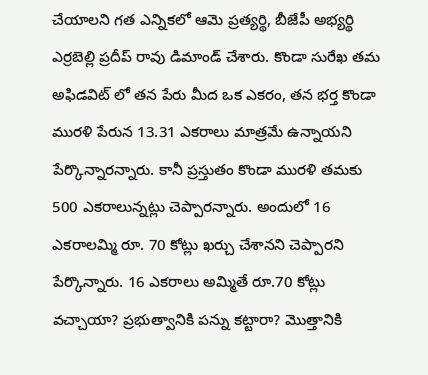చేయాలని గత ఎన్నికలో ఆమె ప్రత్యర్థి, బీజేపీ అభ్యర్థి ఎర్రబెల్లి ప్రదీప్ రావు డిమాండ్ చేశారు. కొండా సురేఖ తమ అఫిడవిట్ లో తన పేరు మీద ఒక ఎకరం, తన భర్త కొండా మురళి పేరున 13.31 ఎకరాలు మాత్రమే ఉన్నాయని పేర్కొన్నారన్నారు. కానీ ప్రస్తుతం కొండా మురళి తమకు 500 ఎకరాలున్నట్లు చెప్పారన్నారు. అందులో 16 ఎకరాలమ్మి రూ. 70 కోట్లు ఖర్చు చేశానని చెప్పారని పేర్కొన్నారు. 16 ఎకరాలు అమ్మితే రూ.70 కోట్లు వచ్చాయా? ప్రభుత్వానికి పన్ను కట్టారా? మొత్తానికి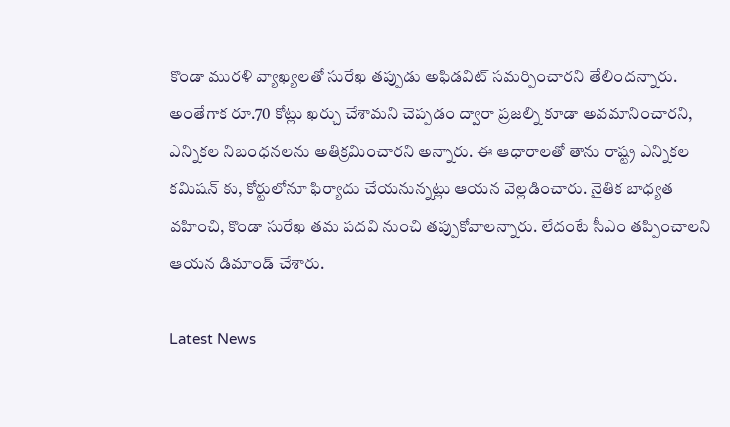కొండా మురళి వ్యాఖ్యలతో సురేఖ తప్పుడు అఫిడవిట్ సమర్పించారని తేలిందన్నారు. అంతేగాక రూ.70 కోట్లు ఖర్చు చేశామని చెప్పడం ద్వారా ప్రజల్ని కూడా అవమానించారని, ఎన్నికల నిబంధనలను అతిక్రమించారని అన్నారు. ఈ ఆధారాలతో తాను రాష్ట్ర ఎన్నికల కమిషన్ కు, కోర్టులోనూ ఫిర్యాదు చేయనున్నట్లు ఆయన వెల్లడించారు. నైతిక బాధ్యత వహించి, కొండా సురేఖ తమ పదవి నుంచి తప్పుకోవాలన్నారు. లేదంటే సీఎం తప్పించాలని ఆయన డిమాండ్ చేశారు.

Latest News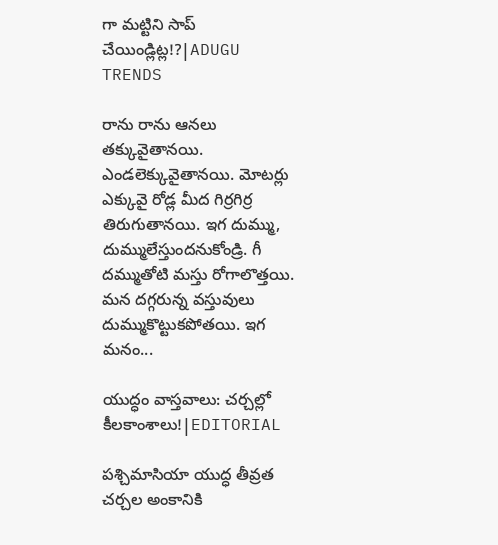గా మట్టిని సాప్ చేయిండ్లిట్ల!?|ADUGU TRENDS

రాను రాను ఆనలు తక్కువైతానయి. ఎండలెక్కువైతానయి. మోటర్లు ఎక్కువై రోడ్ల మీద గిర్రగిర్ర తిరుగుతానయి. ఇగ దుమ్ము, దుమ్ములేస్తుందనుకోండ్రి. గీ దమ్ముతోటి మస్తు రోగాలొత్తయి. మన దగ్గరున్న వస్తువులు దుమ్ముకొట్టుకపోతయి. ఇగ మనం...

యుద్ధం వాస్తవాలు: చర్చల్లో కీలకాంశాలు!|EDITORIAL

పశ్చిమాసియా యుద్ధ తీవ్రత చర్చల అంకానికి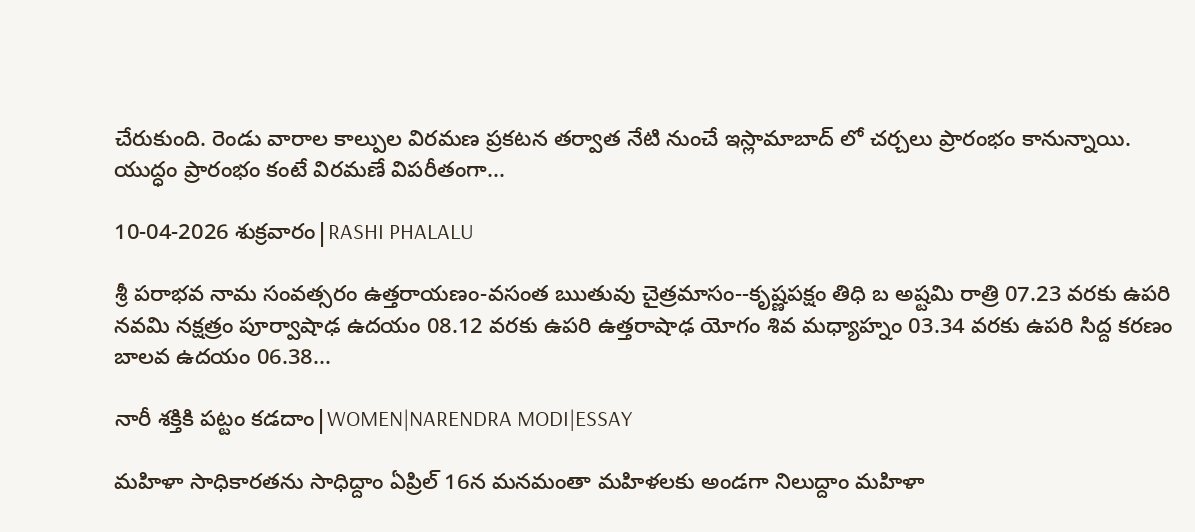చేరుకుంది. రెండు వారాల కాల్పుల విరమణ ప్రకటన తర్వాత నేటి నుంచే ఇస్లామాబాద్ లో చర్చలు ప్రారంభం కానున్నాయి. యుద్ధం ప్రారంభం కంటే విరమణే విపరీతంగా...

10-04-2026 శుక్రవారం|RASHI PHALALU

శ్రీ పరాభవ నామ సంవత్సరం ఉత్తరాయణం-వసంత ఋతువు చైత్రమాసం--కృష్ణపక్షం తిధి బ అష్టమి రాత్రి 07.23 వరకు ఉపరి నవమి నక్షత్రం పూర్వాషాఢ ఉదయం 08.12 వరకు ఉపరి ఉత్తరాషాఢ యోగం శివ మధ్యాహ్నం 03.34 వరకు ఉపరి సిద్ద కరణం బాలవ ఉదయం 06.38...

నారీ శక్తికి పట్టం కడదాం|WOMEN|NARENDRA MODI|ESSAY

మహిళా సాధికారతను సాధిద్దాం ఏప్రిల్ 16న మనమంతా మహిళలకు అండగా నిలుద్దాం మహిళా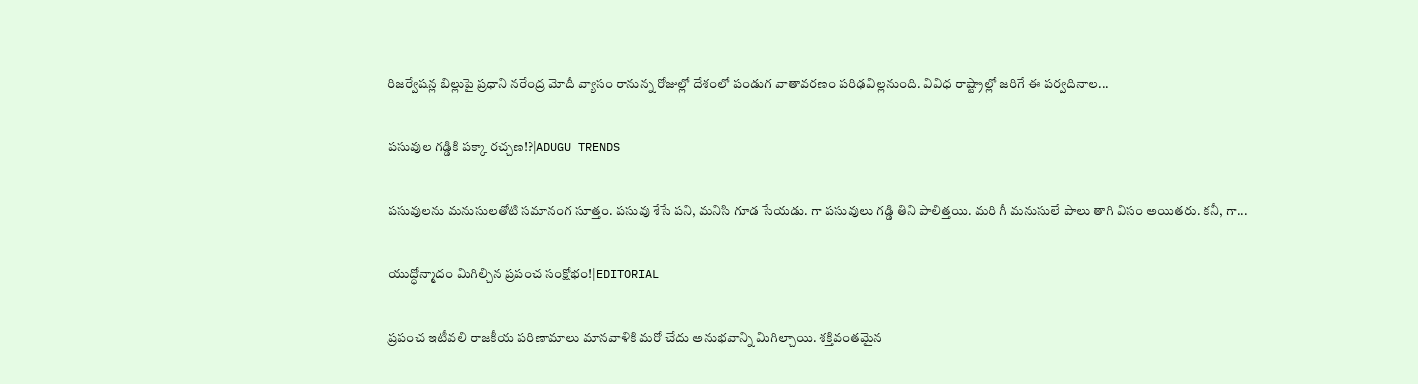రిజర్వేషన్ల బిల్లుపై ప్రధాని నరేంద్ర మోదీ వ్యాసం రానున్న రోజుల్లో దేశంలో పండుగ వాతావరణం పరిఢవిల్లనుంది. వివిధ రాష్ట్రాల్లో జరిగే ఈ పర్వదినాల...

పసువుల గడ్డికి పక్కా రచ్చణ!?|ADUGU TRENDS

పసువులను మనుసులతోటి సమానంగ సూత్తం. పసువు శేసే పని, మనిసి గూడ సేయడు. గా పసువులు గడ్డి తిని పాలిత్తయి. మరి గీ మనుసులే పాలు తాగి విసం అయితరు. కనీ, గా...

యుద్ధోన్మాదం మిగిల్చిన ప్రపంచ సంక్షోభం!|EDITORIAL

ప్రపంచ ఇటీవలి రాజకీయ పరిణామాలు మానవాళికి మరో చేదు అనుభవాన్ని మిగిల్చాయి. శక్తివంతమైన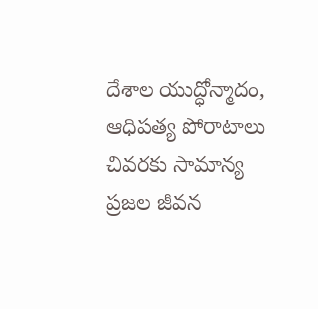దేశాల యుద్ధోన్మాదం, ఆధిపత్య పోరాటాలు చివరకు సామాన్య ప్రజల జీవన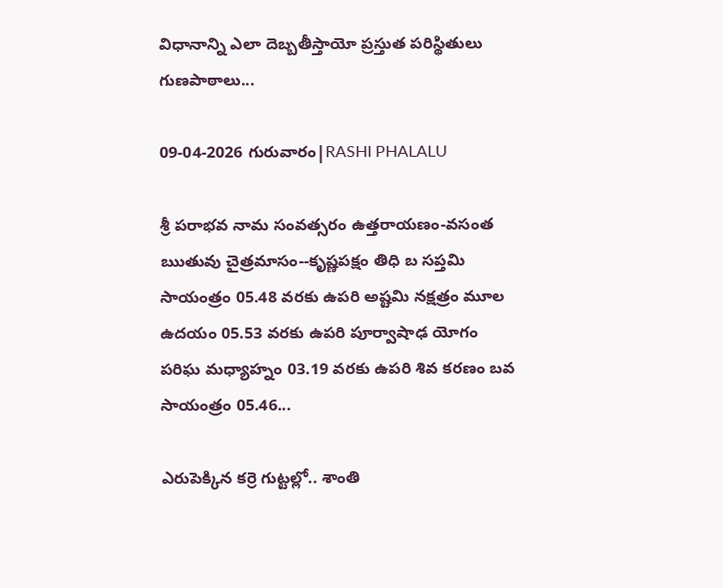విధానాన్ని ఎలా దెబ్బతీస్తాయో ప్రస్తుత పరిస్థితులు గుణపాఠాలు...

09-04-2026 గురువారం|RASHI PHALALU

శ్రీ పరాభవ నామ సంవత్సరం ఉత్తరాయణం-వసంత ఋతువు చైత్రమాసం--కృష్ణపక్షం తిధి బ సప్తమి సాయంత్రం 05.48 వరకు ఉపరి అష్టమి నక్షత్రం మూల ఉదయం 05.53 వరకు ఉపరి పూర్వాషాఢ యోగం పరిఘ మధ్యాహ్నం 03.19 వరకు ఉపరి శివ కరణం బవ సాయంత్రం 05.46...

ఎరుపెక్కిన కర్రె గుట్టల్లో.. శాంతి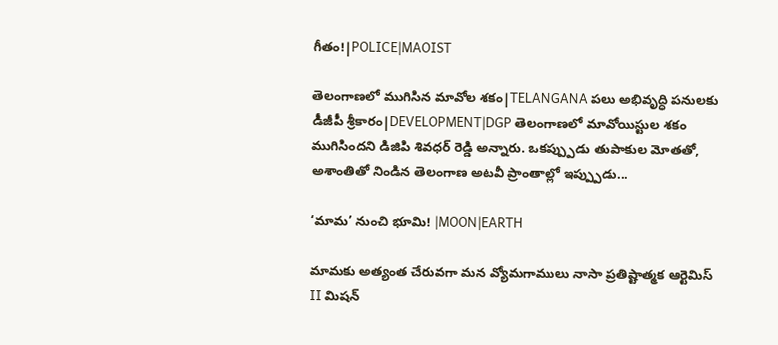గీతం!|POLICE|MAOIST

తెలంగాణలో ముగిసిన మావోల శకం|TELANGANA పలు అభివృద్ధి పనులకు డీజీపీ శ్రీకారం|DEVELOPMENT|DGP తెలంగాణలో మావోయిస్టుల శకం ముగిసిందని డిజిపి శివధర్ రెడ్డి అన్నారు. ఒకప్ప్పుడు తుపాకుల మోతతో, అశాంతితో నిండిన తెలంగాణ అటవీ ప్రాంతాల్లో ఇప్ప్పుడు...

‘మామ’ నుంచి భూమి! |MOON|EARTH

మామకు అత్యంత చేరువగా మన వ్యోమగాములు నాసా ప్రతిష్టాత్మక ఆర్టెమిస్ II మిషన్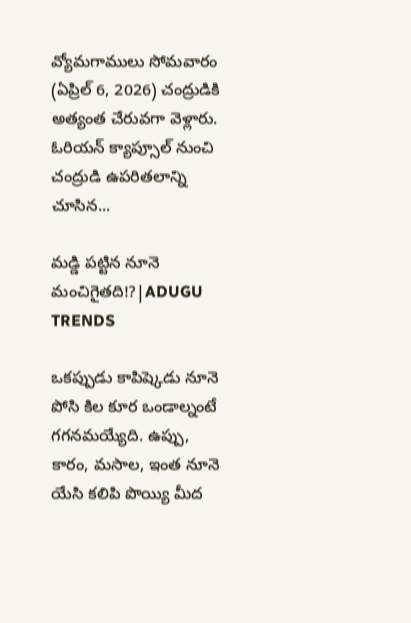వ్యోమగాములు సోమవారం (ఏప్రిల్ 6, 2026) చంద్రుడికి అత్యంత చేరువగా వెళ్లారు. ఓరియన్ క్యాప్సూల్ నుంచి చంద్రుడి ఉపరితలాన్ని చూసిన...

మడ్డి పట్టిన నూనె మంచిగైతది!?|ADUGU TRENDS

ఒకప్పుడు కాపిష్కెడు నూనె పోసి కిల కూర ఒండాల్నంటే గగనమయ్యేది. ఉప్పు, కారం, మసాల, ఇంత నూనె యేసి కలిపి పొయ్యి మీద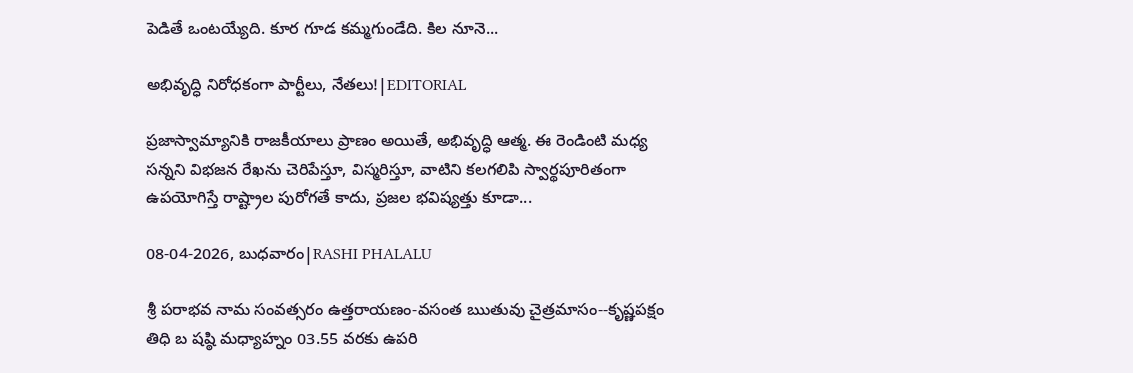పెడితే ఒంటయ్యేది. కూర గూడ కమ్మగుండేది. కిల నూనె...

అభివృద్ధి నిరోధకంగా పార్టీలు, నేతలు!|EDITORIAL

ప్రజాస్వామ్యానికి రాజకీయాలు ప్రాణం అయితే, అభివృద్ధి ఆత్మ. ఈ రెండింటి మధ్య సన్నని విభజన రేఖను చెరిపేస్తూ, విస్మరిస్తూ, వాటిని కలగలిపి స్వార్థపూరితంగా ఉపయోగిస్తే రాష్ట్రాల పురోగతే కాదు, ప్రజల భవిష్యత్తు కూడా...

08-04-2026, బుధవారం|RASHI PHALALU

శ్రీ పరాభవ నామ సంవత్సరం ఉత్తరాయణం-వసంత ఋతువు చైత్రమాసం--కృష్ణపక్షం తిధి బ షష్ఠి మధ్యాహ్నం 03.55 వరకు ఉపరి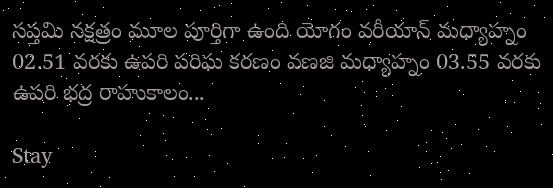సప్తమి నక్షత్రం మూల పూర్తిగా ఉంది యోగం వరీయాన్ మధ్యాహ్నం 02.51 వరకు ఉపరి పరిఘ కరణం వణజి మధ్యాహ్నం 03.55 వరకు ఉపరి భద్ర రాహుకాలం...

Stay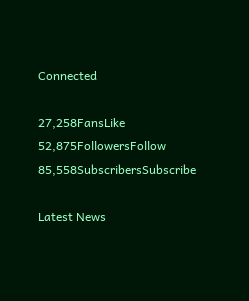Connected

27,258FansLike
52,875FollowersFollow
85,558SubscribersSubscribe

Latest News